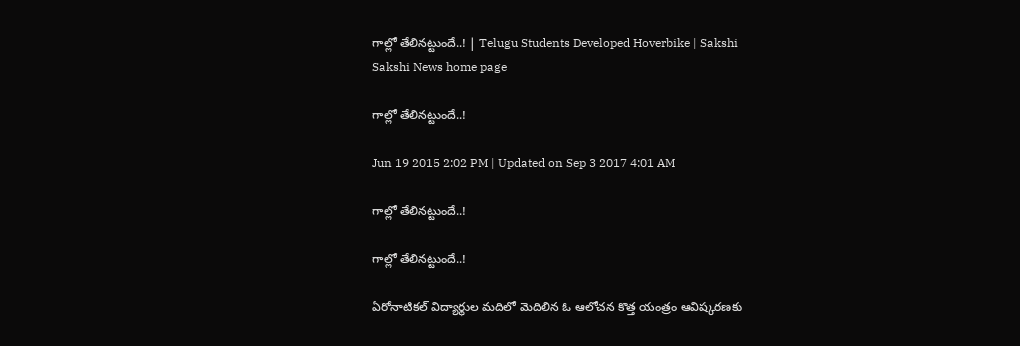గాల్లో తేలినట్టుందే..! | Telugu Students Developed Hoverbike | Sakshi
Sakshi News home page

గాల్లో తేలినట్టుందే..!

Jun 19 2015 2:02 PM | Updated on Sep 3 2017 4:01 AM

గాల్లో తేలినట్టుందే..!

గాల్లో తేలినట్టుందే..!

ఏరోనాటికల్ విద్యార్థుల మదిలో మెదిలిన ఓ ఆలోచన కొత్త యంత్రం ఆవిష్కరణకు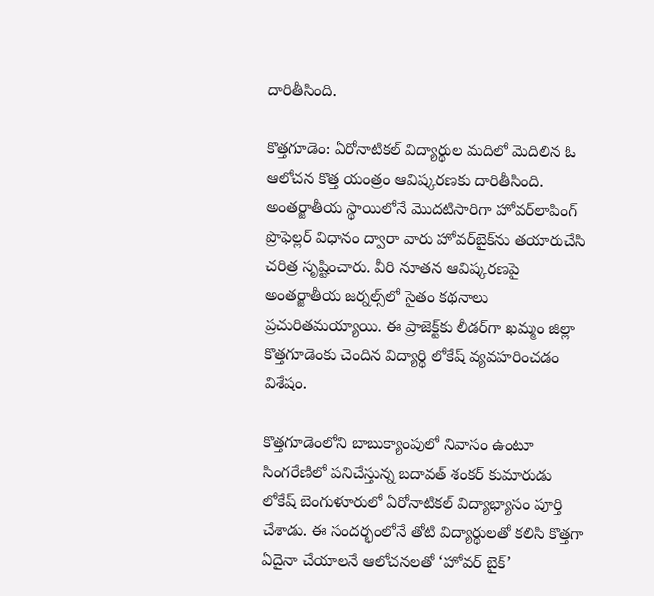దారితీసింది.

కొత్తగూడెం: ఏరోనాటికల్ విద్యార్థుల మదిలో మెదిలిన ఓ ఆలోచన కొత్త యంత్రం ఆవిష్కరణకు దారితీసింది. అంతర్జాతీయ స్థాయిలోనే మొదటిసారిగా హోవర్‌లాపింగ్ ప్రొఫెల్లర్ విధానం ద్వారా వారు హోవర్‌బైక్‌ను తయారుచేసి చరిత్ర సృష్టించారు. వీరి నూతన ఆవిష్కరణపై అంతర్జాతీయ జర్నల్స్‌లో సైతం కథనాలు ప్రచురితమయ్యాయి. ఈ ప్రాజెక్ట్‌కు లీడర్‌గా ఖమ్మం జిల్లా కొత్తగూడెంకు చెందిన విద్యార్థి లోకేష్ వ్యవహరించడం విశేషం.

కొత్తగూడెంలోని బాబుక్యాంపులో నివాసం ఉంటూ సింగరేణిలో పనిచేస్తున్న బదావత్ శంకర్ కుమారుడు లోకేష్ బెంగుళూరులో ఏరోనాటికల్ విద్యాభ్యాసం పూర్తి చేశాడు. ఈ సందర్భంలోనే తోటి విద్యార్థులతో కలిసి కొత్తగా ఏదైనా చేయాలనే ఆలోచనలతో ‘హోవర్ బైక్’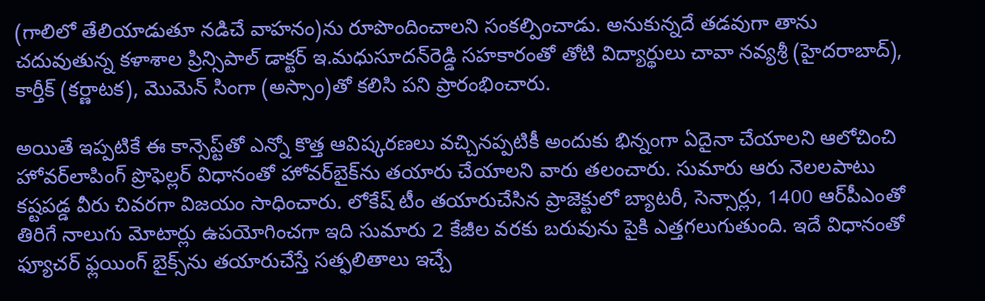(గాలిలో తేలియాడుతూ నడిచే వాహనం)ను రూపొందించాలని సంకల్పించాడు. అనుకున్నదే తడవుగా తాను చదువుతున్న కళాశాల ప్రిన్సిపాల్ డాక్టర్ ఇ.మధుసూదన్‌రెడ్డి సహకారంతో తోటి విద్యార్థులు చావా నవ్యశ్రీ (హైదరాబాద్), కార్తీక్ (కర్ణాటక), మొమెన్ సింగా (అస్సాం)తో కలిసి పని ప్రారంభించారు.

అయితే ఇప్పటికే ఈ కాన్సెప్ట్‌తో ఎన్నో కొత్త ఆవిష్కరణలు వచ్చినప్పటికీ అందుకు భిన్నంగా ఏదైనా చేయాలని ఆలోచించి హోవర్‌లాపింగ్ ప్రొఫెల్లర్ విధానంతో హోవర్‌బైక్‌ను తయారు చేయాలని వారు తలంచారు. సుమారు ఆరు నెలలపాటు కష్టపడ్డ వీరు చివరగా విజయం సాధించారు. లోకేష్ టీం తయారుచేసిన ప్రాజెక్టులో బ్యాటరీ, సెన్సార్లు, 1400 ఆర్‌పీఎంతో తిరిగే నాలుగు మోటార్లు ఉపయోగించగా ఇది సుమారు 2 కేజీల వరకు బరువును పైకి ఎత్తగలుగుతుంది. ఇదే విధానంతో ఫ్యూచర్ ఫ్లయింగ్ బైక్స్‌ను తయారుచేస్తే సత్ఫలితాలు ఇచ్చే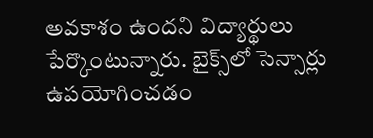అవకాశం ఉందని విద్యార్థులు పేర్కొంటున్నారు. బైక్స్‌లో సెన్సార్లు ఉపయోగించడం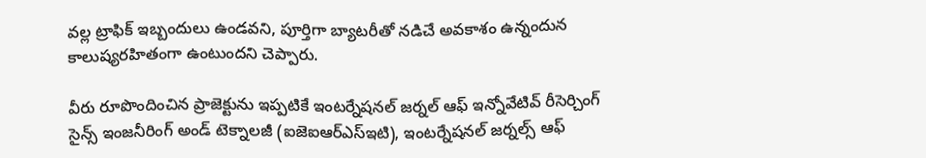వల్ల ట్రాఫిక్ ఇబ్బందులు ఉండవని, పూర్తిగా బ్యాటరీతో నడిచే అవకాశం ఉన్నందున కాలుష్యరహితంగా ఉంటుందని చెప్పారు.

వీరు రూపొందించిన ప్రాజెక్టును ఇప్పటికే ఇంటర్నేషనల్ జర్నల్ ఆఫ్ ఇన్నోవేటివ్ రీసెర్చింగ్ సైన్స్ ఇంజనీరింగ్ అండ్ టెక్నాలజీ (ఐజెఐఆర్‌ఎస్‌ఇటి), ఇంటర్నేషనల్ జర్నల్స్ ఆఫ్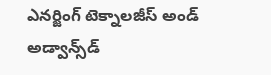ఎనర్జింగ్ టెక్నాలజీస్ అండ్ అడ్వాన్స్‌డ్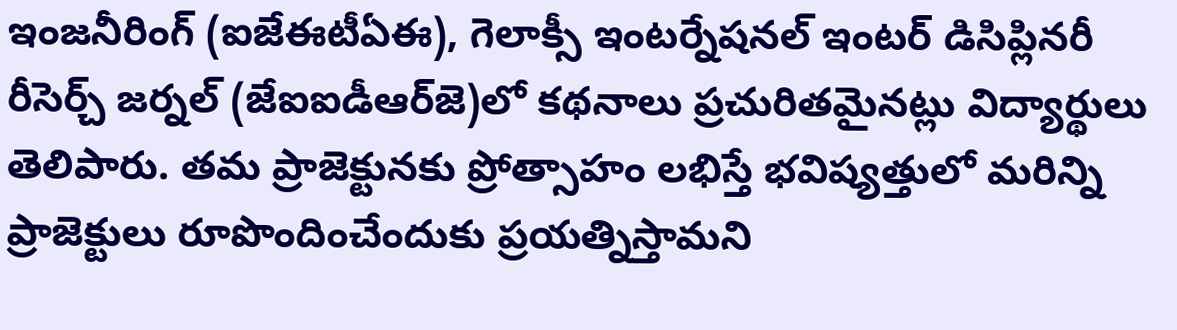ఇంజనీరింగ్ (ఐజేఈటీఏఈ), గెలాక్సీ ఇంటర్నేషనల్ ఇంటర్ డిసిప్లినరీ రీసెర్చ్ జర్నల్ (జేఐఐడీఆర్‌జె)లో కథనాలు ప్రచురితమైనట్లు విద్యార్థులు తెలిపారు. తమ ప్రాజెక్టునకు ప్రోత్సాహం లభిస్తే భవిష్యత్తులో మరిన్ని ప్రాజెక్టులు రూపొందించేందుకు ప్రయత్నిస్తామని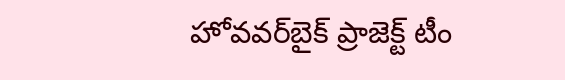హోవవర్‌బైక్ ప్రాజెక్ట్ టీం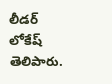లీడర్ లోకేష్ తెలిపారు.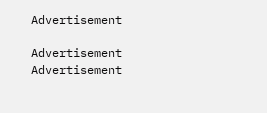Advertisement

Advertisement
Advertisement